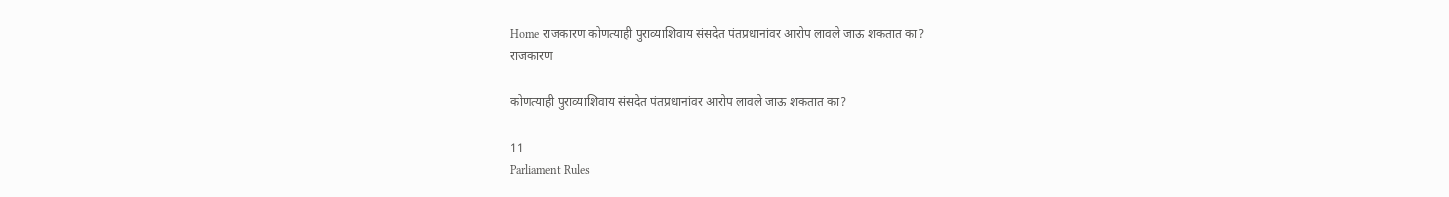Home राजकारण कोणत्याही पुराव्याशिवाय संसदेत पंतप्रधानांवर आरोप लावले जाऊ शकतात का?
राजकारण

कोणत्याही पुराव्याशिवाय संसदेत पंतप्रधानांवर आरोप लावले जाऊ शकतात का?

11
Parliament Rules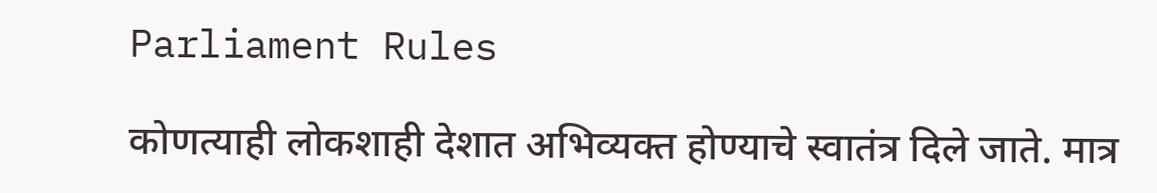Parliament Rules

कोणत्याही लोकशाही देशात अभिव्यक्त होण्याचे स्वातंत्र दिले जाते. मात्र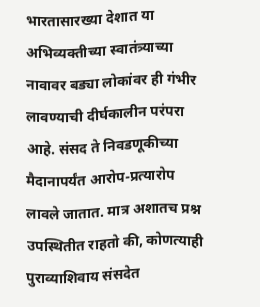भारतासारख्या देशात या अभिव्यक्तीच्या स्वातंत्र्याच्या नावावर बड्या लोकांवर ही गंभीर लावण्याची दीर्घकालीन परंपरा आहे. संसद ते निवडणूकीच्या मैदानापर्यंत आरोप-प्रत्यारोप लावले जातात. मात्र अशातच प्रश्न उपस्थितीत राहतो की, कोणत्याही पुराव्याशिवाय संसदेत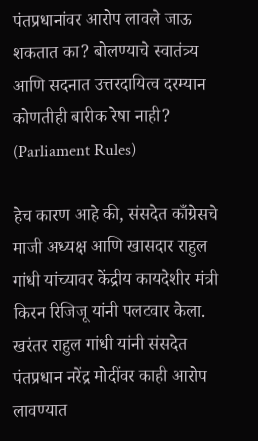पंतप्रधानांवर आरोप लावले जाऊ शकतात का? बोलण्याचे स्वातंत्र्य आणि सदनात उत्तरदायित्व दरम्यान कोणतीही बारीक रेषा नाही? (Parliament Rules)

हेच कारण आहे की, संसदेत काँग्रेसचे माजी अध्यक्ष आणि खासदार राहुल गांधी यांच्यावर केंद्रीय कायदेशीर मंत्री किरन रिजिजू यांनी पलटवार केला. खरंतर राहुल गांधी यांनी संसदेत पंतप्रधान नरेंद्र मोदींवर काही आरोप लावण्यात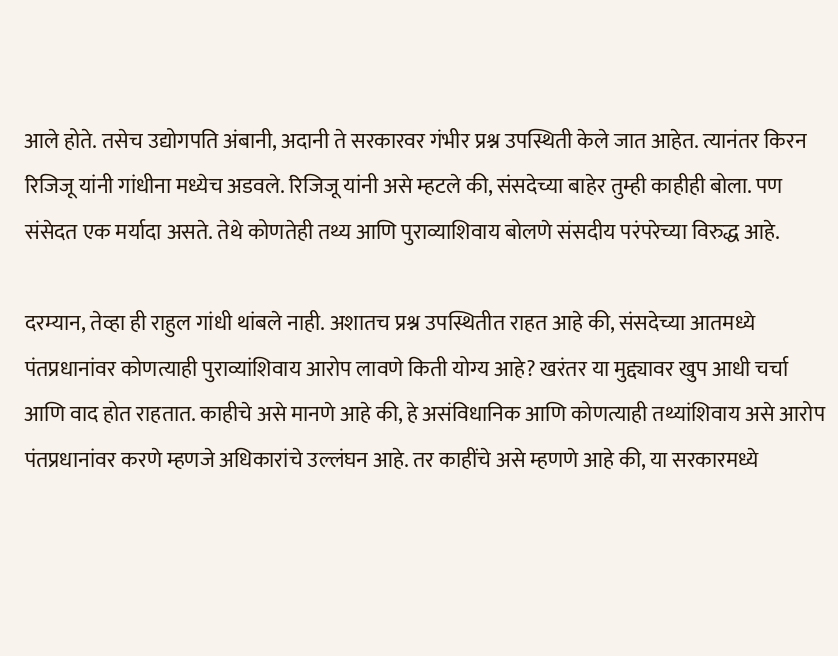आले होते. तसेच उद्योगपति अंबानी, अदानी ते सरकारवर गंभीर प्रश्न उपस्थिती केले जात आहेत. त्यानंतर किरन रिजिजू यांनी गांधीना मध्येच अडवले. रिजिजू यांनी असे म्हटले की, संसदेच्या बाहेर तुम्ही काहीही बोला. पण संसेदत एक मर्यादा असते. तेथे कोणतेही तथ्य आणि पुराव्याशिवाय बोलणे संसदीय परंपरेच्या विरुद्ध आहे.

दरम्यान, तेव्हा ही राहुल गांधी थांबले नाही. अशातच प्रश्न उपस्थितीत राहत आहे की, संसदेच्या आतमध्ये पंतप्रधानांवर कोणत्याही पुराव्यांशिवाय आरोप लावणे किती योग्य आहे? खरंतर या मुद्द्यावर खुप आधी चर्चा आणि वाद होत राहतात. काहीचे असे मानणे आहे की, हे असंविधानिक आणि कोणत्याही तथ्यांशिवाय असे आरोप पंतप्रधानांवर करणे म्हणजे अधिकारांचे उल्लंघन आहे. तर काहींचे असे म्हणणे आहे की, या सरकारमध्ये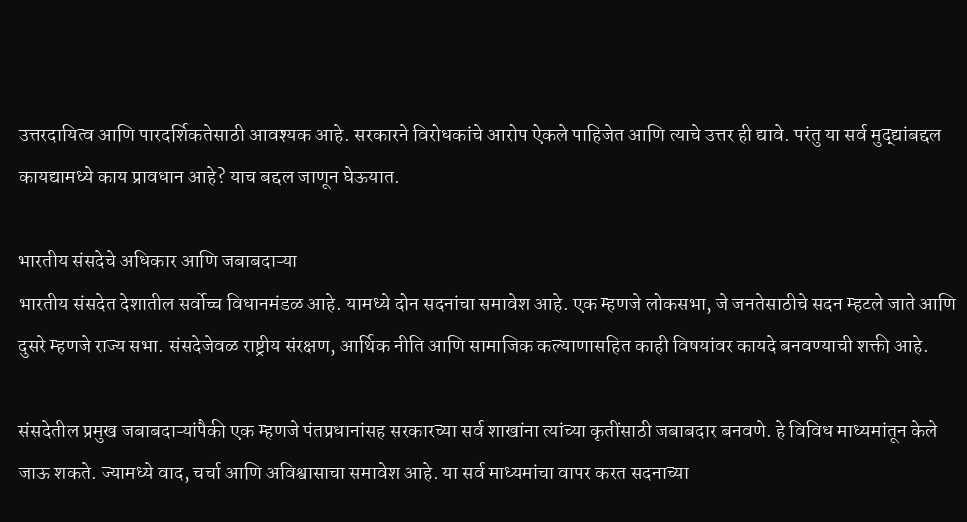उत्तरदायित्व आणि पारदर्शिकतेसाठी आवश्यक आहे. सरकारने विरोधकांचे आरोप ऐकले पाहिजेत आणि त्याचे उत्तर ही द्यावे. परंतु या सर्व मुद्द्यांबद्दल कायद्यामध्ये काय प्रावधान आहे? याच बद्दल जाणून घेऊयात.

भारतीय संसदेचे अधिकार आणि जबाबदाऱ्या
भारतीय संसदेत देशातील सर्वोच्च विधानमंडळ आहे. यामध्ये दोन सदनांचा समावेश आहे. एक म्हणजे लोकसभा, जे जनतेसाठीचे सदन म्हटले जाते आणि दुसरे म्हणजे राज्य सभा. संसदेजेवळ राष्ट्रीय संरक्षण, आर्थिक नीति आणि सामाजिक कल्याणासहित काही विषयांवर कायदे बनवण्याची शक्ती आहे.

संसदेतील प्रमुख जबाबदाऱ्यांपैकी एक म्हणजे पंतप्रधानांसह सरकारच्या सर्व शाखांना त्यांच्या कृतींसाठी जबाबदार बनवणे. हे विविध माध्यमांतून केले जाऊ शकते. ज्यामध्ये वाद, चर्चा आणि अविश्वासाचा समावेश आहे. या सर्व माध्यमांचा वापर करत सदनाच्या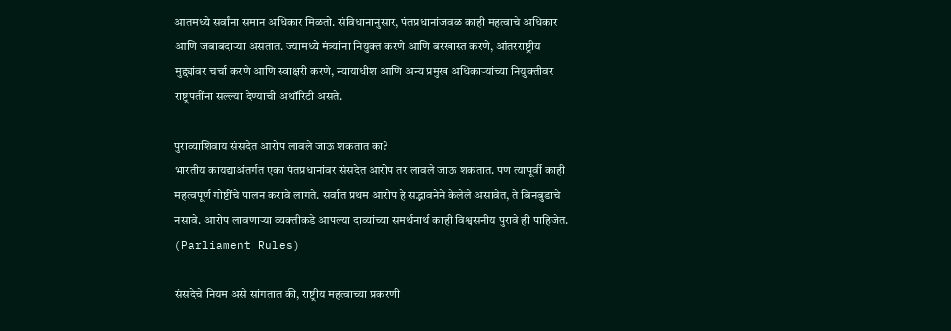आतमध्ये सर्वांना समान अधिकार मिळतो. संविधानानुसार, पंतप्रधानांजवळ काही महत्वाचे अधिकार आणि जबाबदाऱ्या असतात. ज्यामध्ये मंत्र्यांना नियुक्त करणे आणि बरखास्त करणे, आंतरराष्ट्रीय मुद्द्यांवर चर्चा करणे आणि स्वाक्षरी करणे, न्यायाधीश आणि अन्य प्रमुख अधिकाऱ्यांच्या नियुक्तीवर राष्ट्रपतींना सल्ल्या देण्याची अथॉरिटी असते.

पुराव्याशिवाय संसदेत आरोप लावले जाऊ शकतात का?
भारतीय कायद्याअंतर्गत एका पंतप्रधानांवर संसदेत आरोप तर लावले जाऊ शकतात. पण त्यापूर्वी काही महत्वपूर्ण गोष्टींचे पालन करावे लागते. सर्वात प्रथम आरोप हे सद्भावनेने केलेले असावेत, ते बिनबुडाचे नसावे. आरोप लावणाऱ्या व्यक्तीकडे आपल्या दाव्यांच्या समर्थनार्थ काही विश्वसनीय पुरावे ही पाहिजेत. (Parliament Rules)

संसदेचे नियम असे सांगतात की, राष्ट्रीय महत्वाच्या प्रकरणी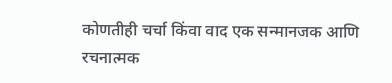कोणतीही चर्चा किंवा वाद एक सन्मानजक आणि रचनात्मक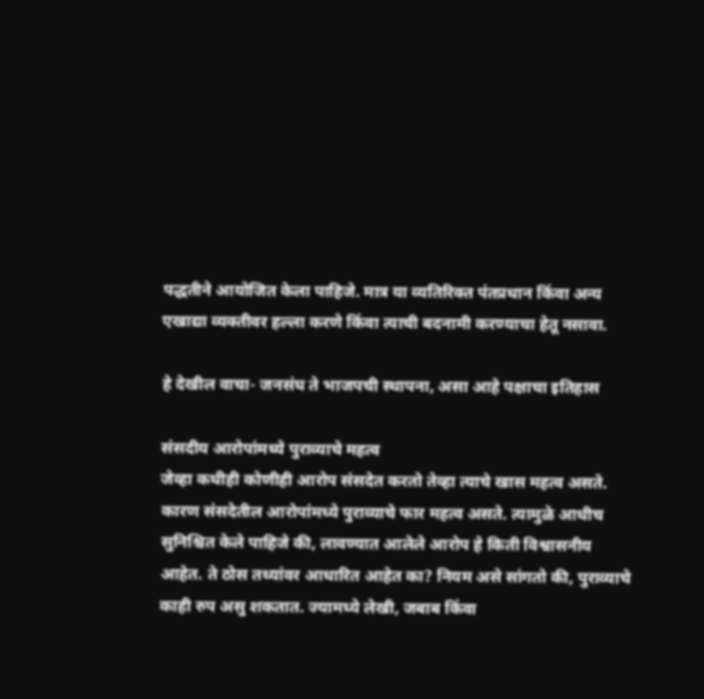पद्धतीने आयोजित केला पाहिजे. मात्र या व्यतिरिक्त पंतप्रधान किंवा अन्य एखाद्या व्यक्तीवर हल्ला करणे किंवा त्याची बदनामी करण्याचा हेतू नसावा.

हे देखील वाचा- जनसंघ ते भाजपची स्थापना, असा आहे पक्षाचा इतिहास

संसदीय आरोपांमध्ये पुराव्याचे महत्व
जेव्हा कधीही कोणीही आरोप संसदेत करतो तेव्हा त्याचे खास महत्व असते. कारण संसदेतील आरोपांमध्ये पुराव्याचे फार महत्व असते. त्यामुळे आधीच सुनिश्चित केले पाहिजे की, लावण्यात आलेले आरोप हे किती विश्वासनीय आहेत. ते ठोस तथ्यांवर आधारित आहेत का? नियम असे सांगतो की, पुराव्याचे काही रुप असु शकतात. ज्यामध्ये लेखी, जबाब किंवा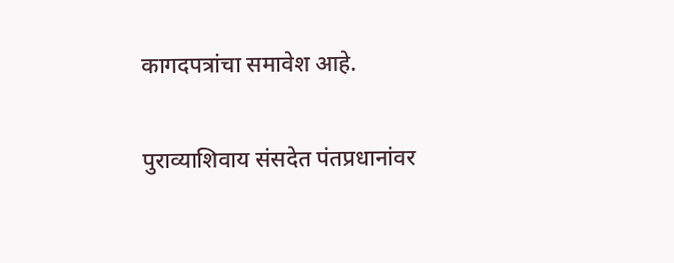कागदपत्रांचा समावेश आहे.

पुराव्याशिवाय संसदेत पंतप्रधानांवर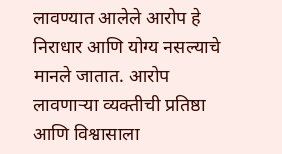लावण्यात आलेले आरोप हे निराधार आणि योग्य नसल्याचे मानले जातात. आरोप लावणाऱ्या व्यक्तीची प्रतिष्ठा आणि विश्वासाला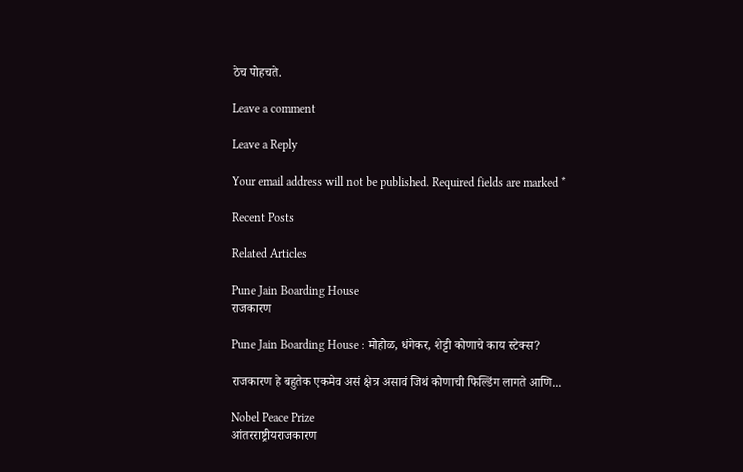ठेच पोहचते.

Leave a comment

Leave a Reply

Your email address will not be published. Required fields are marked *

Recent Posts

Related Articles

Pune Jain Boarding House
राजकारण

Pune Jain Boarding House : मोहोळ, धंगेकर, शेट्टी कोणाचे काय स्टेक्स?

राजकारण हे बहुतेक एकमेव असं क्षेत्र असावं जिथं कोणाची फिल्डिंग लागते आणि...

Nobel Peace Prize
आंतरराष्ट्रीयराजकारण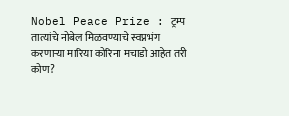Nobel Peace Prize : ट्रम्प तात्यांचे नोबेल मिळवण्याचे स्वप्नभंग करणाऱ्या मारिया कोरिना मचाडो आहेत तरी कोण?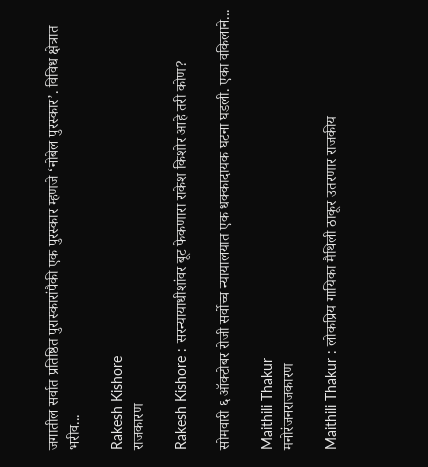जगातील सर्वात प्रतिष्ठित पुरास्कारांपैकी एक पुरस्कार म्हणजे ‘नोबेल पुरस्कार’. विविध क्षेत्रात भरीव...

Rakesh Kishore
राजकारण

Rakesh Kishore : सरन्यायाधीशांवर बूट फेकणारा राकेश किशोर आहे तरी कोण?

सोमवारी ६ ऑक्टोबर रोजी सर्वोच्च न्यायालयात एक धक्कादायक घटना घडली. एका वकिलाने...

Maithili Thakur
मनोरंजनराजकारण

Maithili Thakur : लोकप्रिय गायिका मैथिली ठाकूर उतरणार राजकीय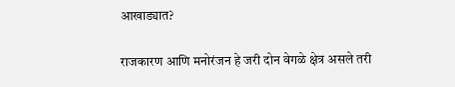आखाड्यात?

राजकारण आणि मनोरंजन हे जरी दोन वेगळे क्षेत्र असले तरी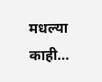मधल्या काही...